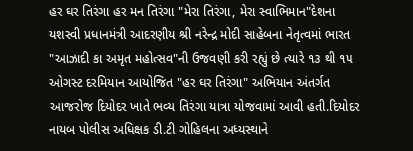હર ઘર તિરંગા હર મન તિરંગા "મેરા તિરંગા, મેરા સ્વાભિમાન"દેશના યશસ્વી પ્રધાનમંત્રી આદરણીય શ્રી નરેન્દ્ર મોદી સાહેબના નેતૃત્વમાં ભારત "આઝાદી કા અમૃત મહોત્સવ"ની ઉજવણી કરી રહ્યું છે ત્યારે ૧૩ થી ૧૫ ઓગસ્ટ દરમિયાન આયોજિત "હર ઘર તિરંગા" અભિયાન અંતર્ગત આજરોજ દિયોદર ખાતે ભવ્ય તિરંગા યાત્રા યોજવામાં આવી હતી.દિયોદર નાયબ પોલીસ અધિક્ષક ડી.ટી ગોહિલના અધ્યસ્થાને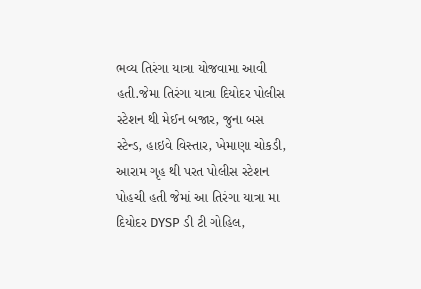ભવ્ય તિરંગા યાત્રા યોજવામા આવી હતી.જેમા તિરંગા યાત્રા દિયોદર પોલીસ સ્ટેશન થી મેઈન બજાર, જુના બસ સ્ટેન્ડ, હાઇવે વિસ્તાર, ખેમાણા ચોકડી, આરામ ગૃહ થી પરત પોલીસ સ્ટેશન પોહચી હતી જેમાં આ તિરંગા યાત્રા મા દિયોદર DYSP ડી ટી ગોહિલ,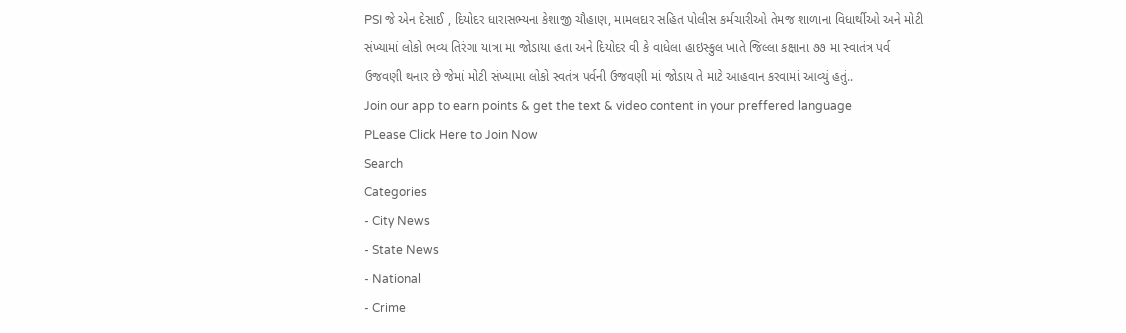PSI જે એન દેસાઈ , દિયોદર ધારાસભ્યના કેશાજી ચૌહાણ, મામલદાર સહિત પોલીસ કર્મચારીઓ તેમજ શાળાના વિધાર્થીઓ અને મોટી સંખ્યામાં લોકો ભવ્ય તિરંગા યાત્રા મા જોડાયા હતા અને દિયોદર વી કે વાધેલા હાઇસ્કુલ ખાતે જિલ્લા કક્ષાના ૭૭ મા સ્વાતંત્ર પર્વ ઉજવણી થનાર છે જેમાં મોટી સંખ્યામા લોકો સ્વતંત્ર પર્વની ઉજવણી માં જોડાય તે માટે આહવાન કરવામાં આવ્યું હતું..
Join our app to earn points & get the text & video content in your preffered language
PLease Click Here to Join Now
Search
Categories
- City News
- State News
- National
- Crime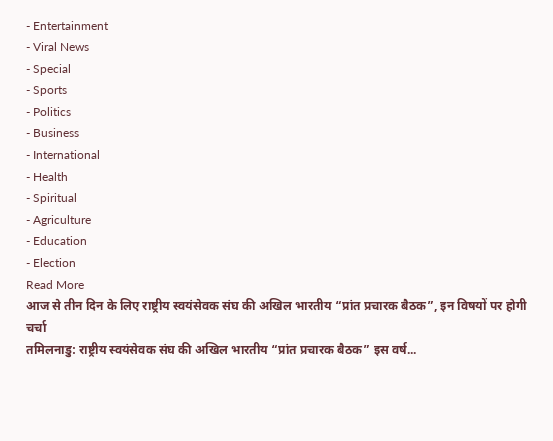- Entertainment
- Viral News
- Special
- Sports
- Politics
- Business
- International
- Health
- Spiritual
- Agriculture
- Education
- Election
Read More
आज से तीन दिन के लिए राष्ट्रीय स्वयंसेवक संघ की अखिल भारतीय “प्रांत प्रचारक बैठक”, इन विषयों पर होगी चर्चा
तमिलनाडु: राष्ट्रीय स्वयंसेवक संघ की अखिल भारतीय “प्रांत प्रचारक बैठक” इस वर्ष...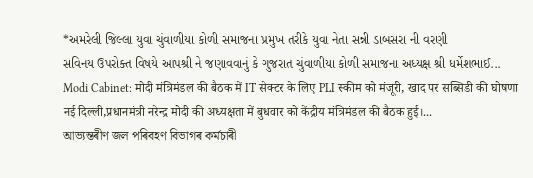*અમરેલી જિલ્લા યુવા ચુંવાળીયા કોળી સમાજના પ્રમુખ તરીકે યુવા નેતા સન્ની ડાબસરા ની વરણી
સવિનય ઉપરોક્ત વિષયે આપશ્રી ને જણાવવાનું કે ગુજરાત ચુંવાળીયા કોળી સમાજના અધ્યક્ષ શ્રી ધર્મેશભાઈ...
Modi Cabinet: मोदी मंत्रिमंडल की बैठक में IT सेक्टर के लिए PLI स्कीम को मंजूरी, खाद पर सब्सिडी की घोषणा
नई दिल्ली,प्रधानमंत्री नरेन्द्र मोदी की अध्यक्षता में बुधवार को केंद्रीय मंत्रिमंडल की बैठक हुई।...
আভ্যন্তৰীণ জল পৰিবহণ বিভাগৰ কৰ্মচাৰী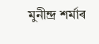মুনীন্দ্ৰ শৰ্মাৰ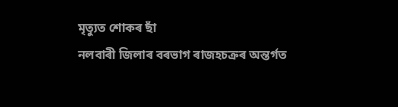মৃত্যুত শোকৰ ছাঁ
নলবাৰী জিলাৰ বৰভাগ ৰাজহচক্ৰৰ অন্তৰ্গত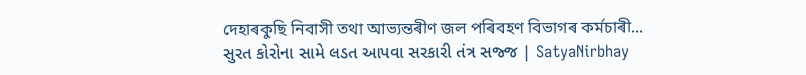দেহাৰকুছি নিবাসী তথা আভ্যন্তৰীণ জল পৰিবহণ বিভাগৰ কৰ্মচাৰী...
સુરત કોરોના સામે લડત આપવા સરકારી તંત્ર સજ્જ | SatyaNirbhay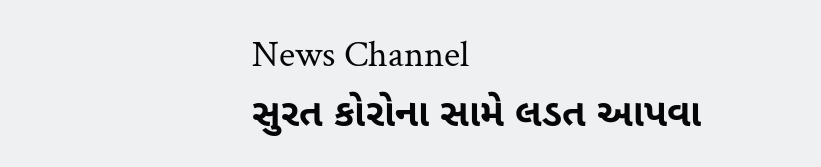News Channel
સુરત કોરોના સામે લડત આપવા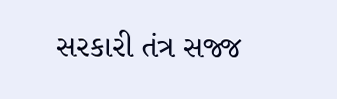સરકારી તંત્ર સજ્જ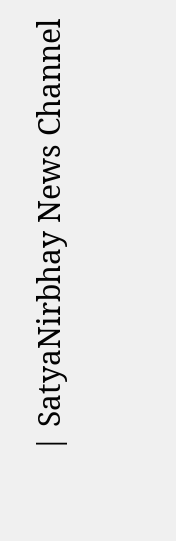| SatyaNirbhay News Channel